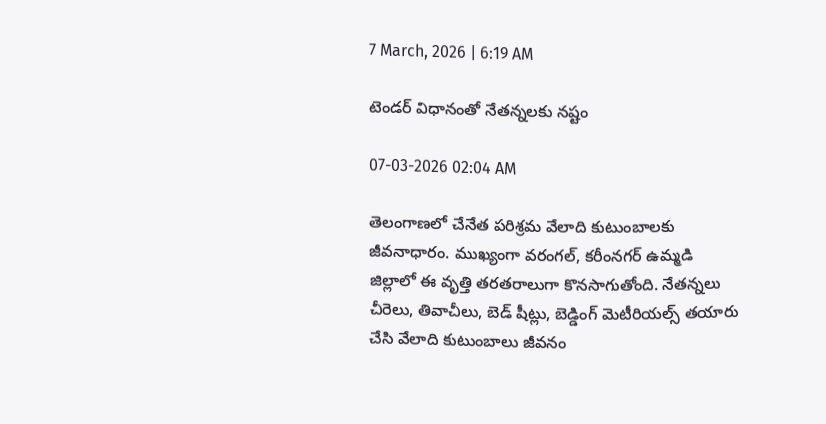7 March, 2026 | 6:19 AM

టెండర్ విధానంతో నేతన్నలకు నష్టం

07-03-2026 02:04 AM

తెలంగాణలో చేనేత పరిశ్రమ వేలాది కుటుంబాలకు జీవనాధారం. ముఖ్యంగా వరంగల్, కరీంనగర్ ఉమ్మడి జిల్లాలో ఈ వృత్తి తరతరాలుగా కొనసాగుతోంది. నేతన్నలు చీరెలు, తివాచీలు, బెడ్ షీట్లు, బెడ్డింగ్ మెటీరియల్స్ తయారు చేసి వేలాది కుటుంబాలు జీవనం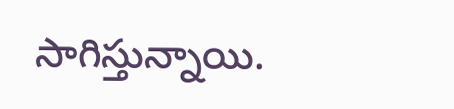సాగిస్తున్నాయి.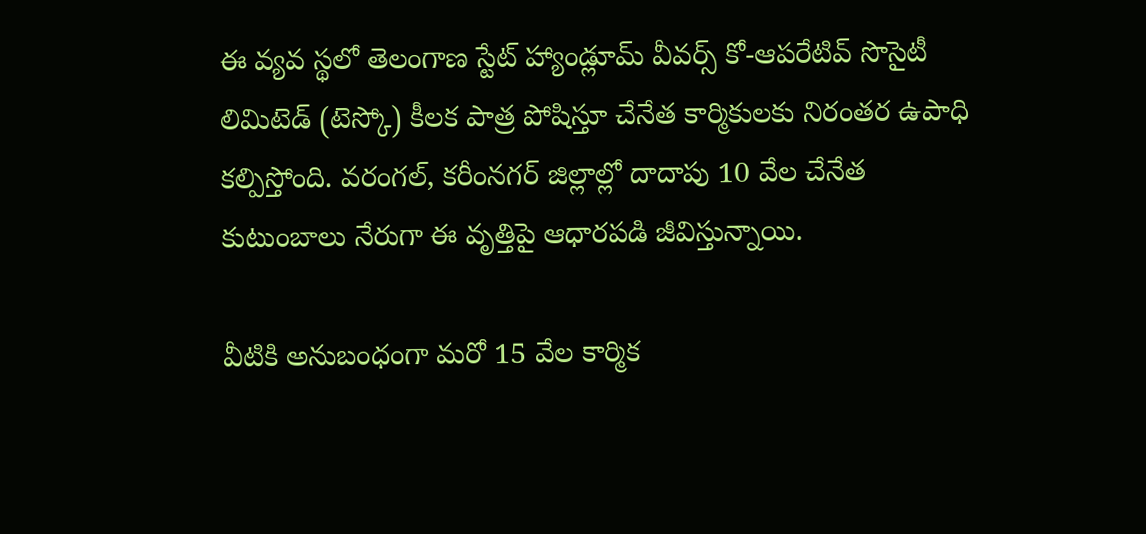ఈ వ్యవ స్థలో తెలంగాణ స్టేట్ హ్యాండ్లూమ్ వీవర్స్ కో-ఆపరేటివ్ సొసైటీ లిమిటెడ్ (టెస్కో) కీలక పాత్ర పోషిస్తూ చేనేత కార్మికులకు నిరంతర ఉపాధి కల్పిస్తోంది. వరంగల్, కరీంనగర్ జిల్లాల్లో దాదాపు 10 వేల చేనేత కుటుంబాలు నేరుగా ఈ వృత్తిపై ఆధారపడి జీవిస్తున్నాయి.

వీటికి అనుబంధంగా మరో 15 వేల కార్మిక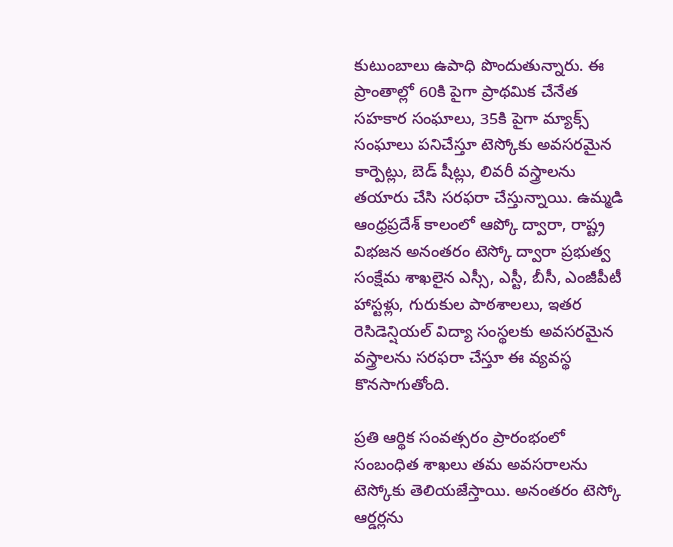కుటుంబాలు ఉపాధి పొందుతున్నారు. ఈ ప్రాంతాల్లో 60కి పైగా ప్రాథమిక చేనేత సహకార సంఘాలు, 35కి పైగా మ్యాక్స్ సంఘాలు పనిచేస్తూ టెస్కోకు అవసరమైన కార్పెట్లు, బెడ్ షీట్లు, లివరీ వస్త్రాలను తయారు చేసి సరఫరా చేస్తున్నాయి. ఉమ్మడి ఆంధ్రప్రదేశ్ కాలంలో ఆప్కో ద్వారా, రాష్ట్ర విభజన అనంతరం టెస్కో ద్వారా ప్రభుత్వ సంక్షేమ శాఖలైన ఎస్సీ, ఎస్టీ, బీసీ, ఎంజీపీటీ హాస్టళ్లు, గురుకుల పాఠశాలలు, ఇతర రెసిడెన్షియల్ విద్యా సంస్థలకు అవసరమైన వస్త్రాలను సరఫరా చేస్తూ ఈ వ్యవస్థ కొనసాగుతోంది.

ప్రతి ఆర్థిక సంవత్సరం ప్రారంభంలో సంబంధిత శాఖలు తమ అవసరాలను టెస్కోకు తెలియజేస్తాయి. అనంతరం టెస్కో ఆర్డర్లను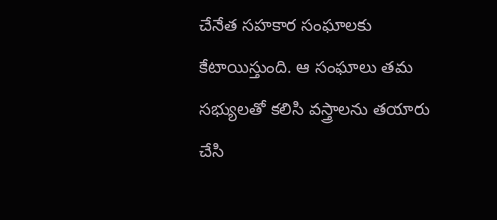చేనేత సహకార సంఘాలకు కేటాయిస్తుంది. ఆ సంఘాలు తమ సభ్యులతో కలిసి వస్త్రాలను తయారు చేసి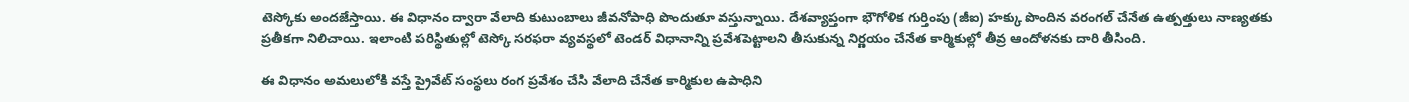టెస్కోకు అందజేస్తాయి. ఈ విధానం ద్వారా వేలాది కుటుంబాలు జీవనోపాధి పొందుతూ వస్తున్నాయి. దేశవ్యాప్తంగా భౌగోళిక గుర్తింపు (జీఐ) హక్కు పొందిన వరంగల్ చేనేత ఉత్పత్తులు నాణ్యతకు ప్రతీకగా నిలిచాయి. ఇలాంటి పరిస్థితుల్లో టెస్కో సరఫరా వ్యవస్థలో టెండర్ విధానాన్ని ప్రవేశపెట్టాలని తీసుకున్న నిర్ణయం చేనేత కార్మికుల్లో తీవ్ర ఆందోళనకు దారి తీసింది.

ఈ విధానం అమలులోకి వస్తే ప్రైవేట్ సంస్థలు రంగ ప్రవేశం చేసి వేలాది చేనేత కార్మికుల ఉపాధిని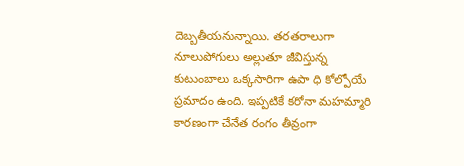దెబ్బతీయనున్నాయి. తరతరాలుగా నూలుపోగులు అల్లుతూ జీవిస్తున్న కుటుంబాలు ఒక్కసారిగా ఉపా ధి కోల్పోయే ప్రమాదం ఉంది. ఇప్పటికే కరోనా మహమ్మారి కారణంగా చేనేత రంగం తీవ్రంగా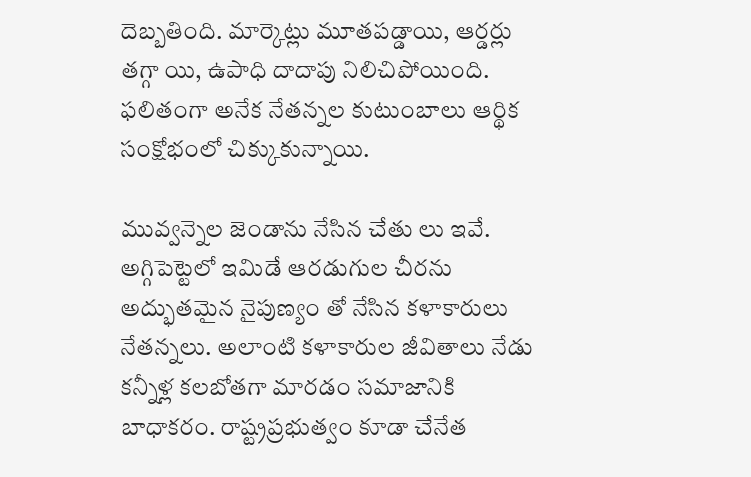దెబ్బతింది. మార్కెట్లు మూతపడ్డాయి, ఆర్డర్లు తగ్గా యి, ఉపాధి దాదాపు నిలిచిపోయింది. ఫలితంగా అనేక నేతన్నల కుటుంబాలు ఆర్థిక సంక్షోభంలో చిక్కుకున్నాయి.

మువ్వన్నెల జెండాను నేసిన చేతు లు ఇవే. అగ్గిపెట్టెలో ఇమిడే ఆరడుగుల చీరను అద్భుతమైన నైపుణ్యం తో నేసిన కళాకారులు నేతన్నలు. అలాంటి కళాకారుల జీవితాలు నేడు కన్నీళ్ల కలబోతగా మారడం సమాజానికి బాధాకరం. రాష్ట్రప్రభుత్వం కూడా చేనేత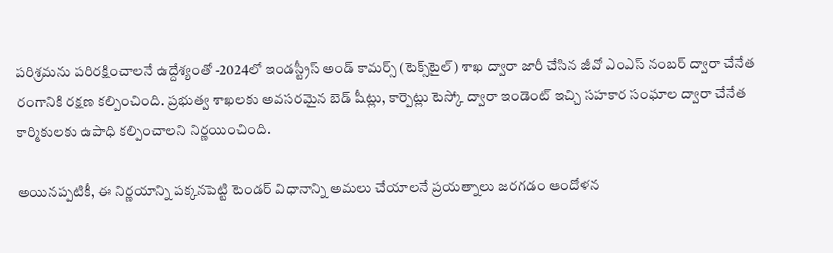పరిశ్రమను పరిరక్షించాలనే ఉద్దేశ్యంతో -2024లో ఇండస్ట్రీస్ అండ్ కామర్స్ (టెక్స్‌టైల్) శాఖ ద్వారా జారీ చేసిన జీవో ఎంఎస్ నంబర్ ద్వారా చేనేత రంగానికి రక్షణ కల్పించింది. ప్రభుత్వ శాఖలకు అవసరమైన బెడ్ షీట్లు, కార్పెట్లు టెస్కో ద్వారా ఇండెంట్ ఇచ్చి సహకార సంఘాల ద్వారా చేనేత కార్మికులకు ఉపాధి కల్పించాలని నిర్ణయించింది.

అయినప్పటికీ, ఈ నిర్ణయాన్ని పక్కనపెట్టి టెండర్ విధానాన్ని అమలు చేయాలనే ప్రయత్నాలు జరగడం ఆందోళన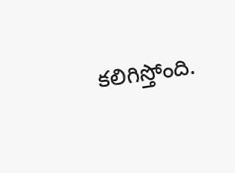కలిగిస్తోంది.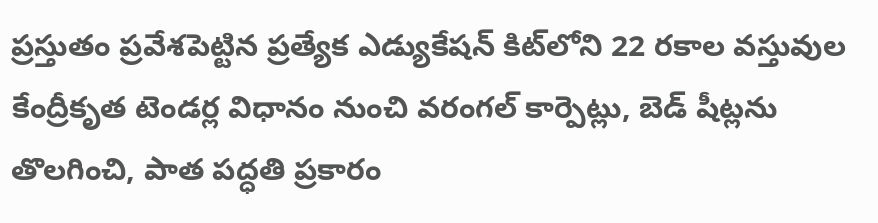ప్రస్తుతం ప్రవేశపెట్టిన ప్రత్యేక ఎడ్యుకేషన్ కిట్‌లోని 22 రకాల వస్తువుల కేంద్రీకృత టెండర్ల విధానం నుంచి వరంగల్ కార్పెట్లు, బెడ్ షీట్లను తొలగించి, పాత పద్ధతి ప్రకారం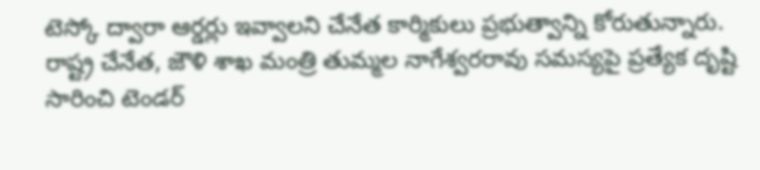టెస్కో ద్వారా ఆర్డర్లు ఇవ్వాలని చేనేత కార్మికులు ప్రభుత్వాన్ని కోరుతున్నారు. రాష్ట్ర చేనేత, జౌళి శాఖ మంత్రి తుమ్మల నాగేశ్వరరావు సమస్యపై ప్రత్యేక దృష్టి సారించి టెండర్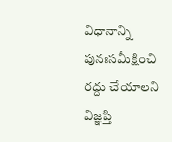విధానాన్ని పునఃసమీక్షించి రద్దు చేయాలని విజ్ఞప్తి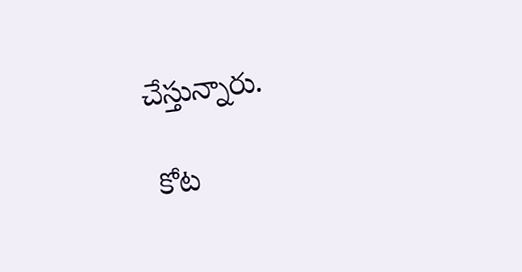చేస్తున్నారు.

 కోట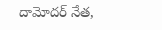దామోదర్ నేత,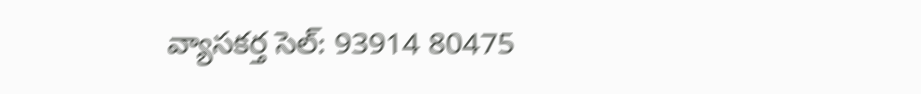వ్యాసకర్త సెల్: 93914 80475